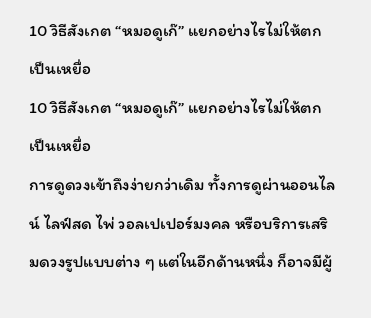10 วิธีสังเกต “หมอดูเก๊” แยกอย่างไรไม่ให้ตกเป็นเหยื่อ
10 วิธีสังเกต “หมอดูเก๊” แยกอย่างไรไม่ให้ตกเป็นเหยื่อ
การดูดวงเข้าถึงง่ายกว่าเดิม ทั้งการดูผ่านออนไลน์ ไลฟ์สด ไพ่ วอลเปเปอร์มงคล หรือบริการเสริมดวงรูปแบบต่าง ๆ แต่ในอีกด้านหนึ่ง ก็อาจมีผู้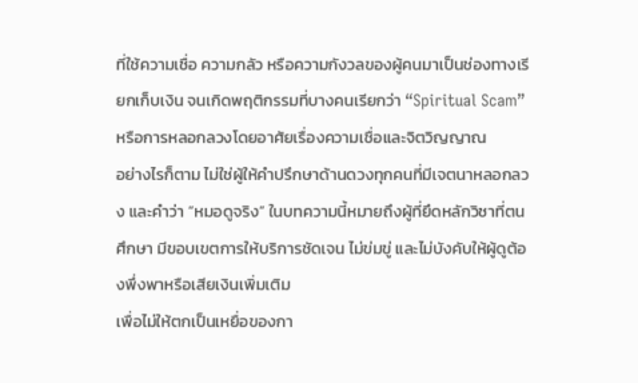ที่ใช้ความเชื่อ ความกลัว หรือความกังวลของผู้คนมาเป็นช่องทางเรียกเก็บเงิน จนเกิดพฤติกรรมที่บางคนเรียกว่า “Spiritual Scam” หรือการหลอกลวงโดยอาศัยเรื่องความเชื่อและจิตวิญญาณ
อย่างไรก็ตาม ไม่ใช่ผู้ให้คำปรึกษาด้านดวงทุกคนที่มีเจตนาหลอกลวง และคำว่า “หมอดูจริง” ในบทความนี้หมายถึงผู้ที่ยึดหลักวิชาที่ตนศึกษา มีขอบเขตการให้บริการชัดเจน ไม่ข่มขู่ และไม่บังคับให้ผู้ดูต้องพึ่งพาหรือเสียเงินเพิ่มเติม
เพื่อไม่ให้ตกเป็นเหยื่อของกา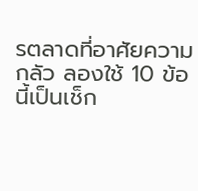รตลาดที่อาศัยความกลัว ลองใช้ 10 ข้อนี้เป็นเช็ก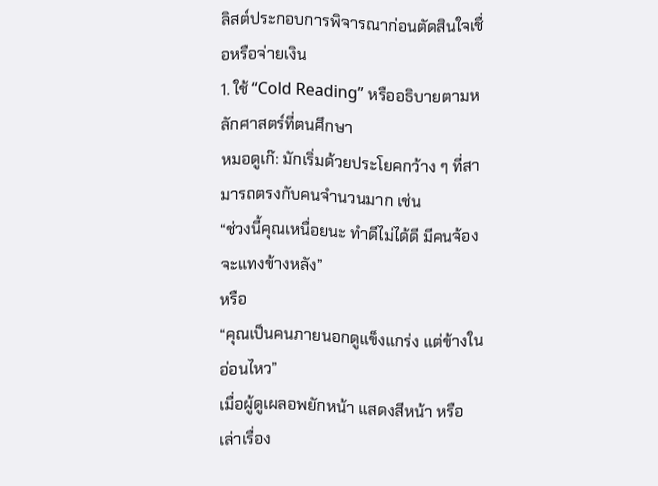ลิสต์ประกอบการพิจารณาก่อนตัดสินใจเชื่อหรือจ่ายเงิน
1. ใช้ “Cold Reading” หรืออธิบายตามหลักศาสตร์ที่ตนศึกษา
หมอดูเก๊: มักเริ่มด้วยประโยคกว้าง ๆ ที่สามารถตรงกับคนจำนวนมาก เช่น
“ช่วงนี้คุณเหนื่อยนะ ทำดีไม่ได้ดี มีคนจ้องจะแทงข้างหลัง”
หรือ
“คุณเป็นคนภายนอกดูแข็งแกร่ง แต่ข้างในอ่อนไหว”
เมื่อผู้ดูเผลอพยักหน้า แสดงสีหน้า หรือเล่าเรื่อง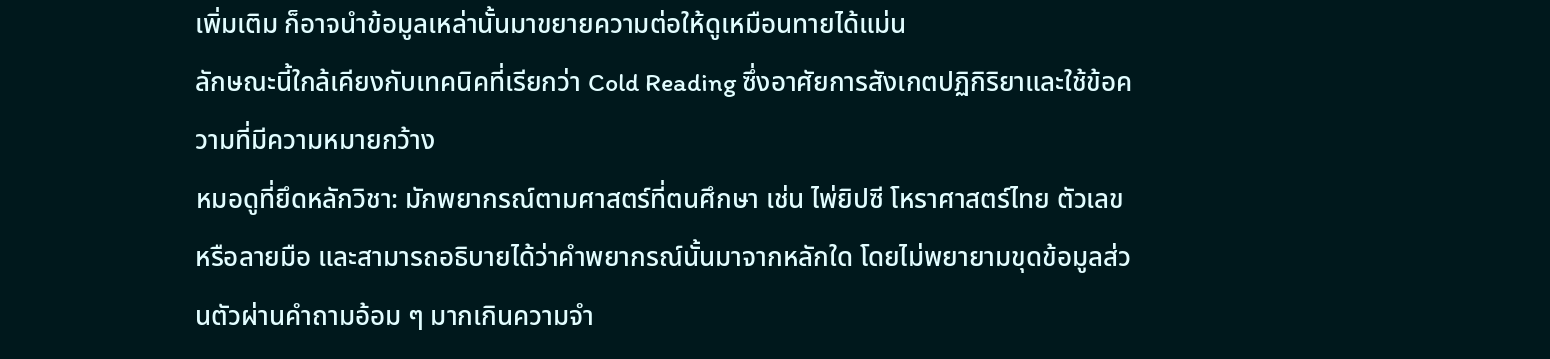เพิ่มเติม ก็อาจนำข้อมูลเหล่านั้นมาขยายความต่อให้ดูเหมือนทายได้แม่น
ลักษณะนี้ใกล้เคียงกับเทคนิคที่เรียกว่า Cold Reading ซึ่งอาศัยการสังเกตปฏิกิริยาและใช้ข้อความที่มีความหมายกว้าง
หมอดูที่ยึดหลักวิชา: มักพยากรณ์ตามศาสตร์ที่ตนศึกษา เช่น ไพ่ยิปซี โหราศาสตร์ไทย ตัวเลข หรือลายมือ และสามารถอธิบายได้ว่าคำพยากรณ์นั้นมาจากหลักใด โดยไม่พยายามขุดข้อมูลส่วนตัวผ่านคำถามอ้อม ๆ มากเกินความจำ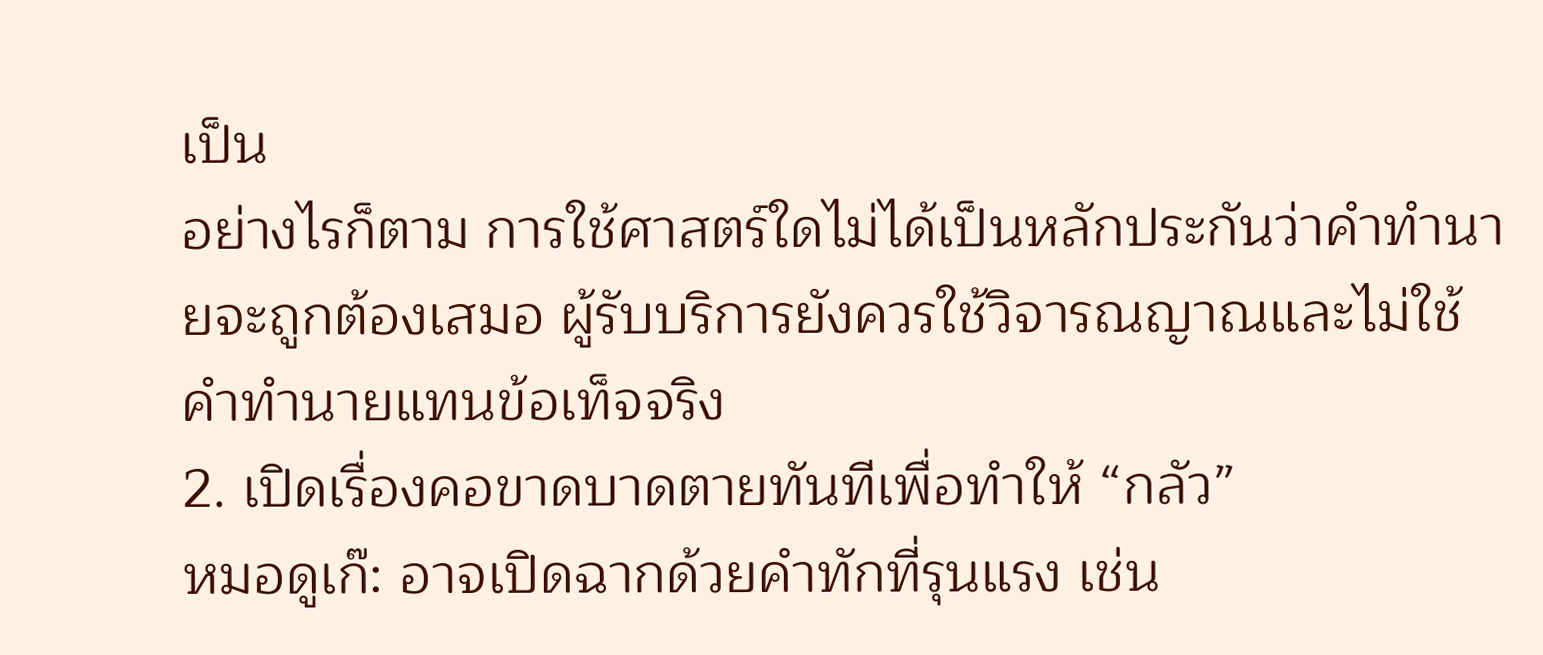เป็น
อย่างไรก็ตาม การใช้ศาสตร์ใดไม่ได้เป็นหลักประกันว่าคำทำนายจะถูกต้องเสมอ ผู้รับบริการยังควรใช้วิจารณญาณและไม่ใช้คำทำนายแทนข้อเท็จจริง
2. เปิดเรื่องคอขาดบาดตายทันทีเพื่อทำให้ “กลัว”
หมอดูเก๊: อาจเปิดฉากด้วยคำทักที่รุนแรง เช่น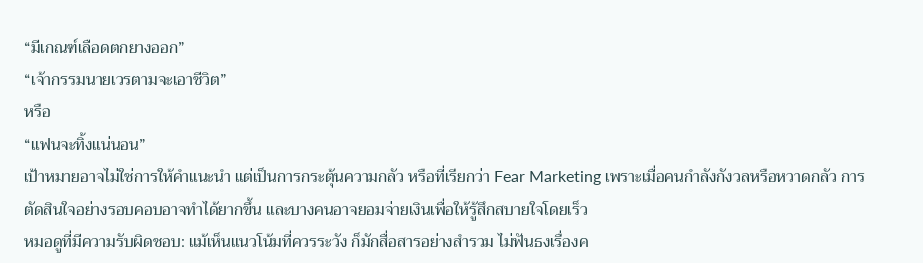“มีเกณฑ์เลือดตกยางออก”
“เจ้ากรรมนายเวรตามจะเอาชีวิต”
หรือ
“แฟนจะทิ้งแน่นอน”
เป้าหมายอาจไม่ใช่การให้คำแนะนำ แต่เป็นการกระตุ้นความกลัว หรือที่เรียกว่า Fear Marketing เพราะเมื่อคนกำลังกังวลหรือหวาดกลัว การตัดสินใจอย่างรอบคอบอาจทำได้ยากขึ้น และบางคนอาจยอมจ่ายเงินเพื่อให้รู้สึกสบายใจโดยเร็ว
หมอดูที่มีความรับผิดชอบ: แม้เห็นแนวโน้มที่ควรระวัง ก็มักสื่อสารอย่างสำรวม ไม่ฟันธงเรื่องค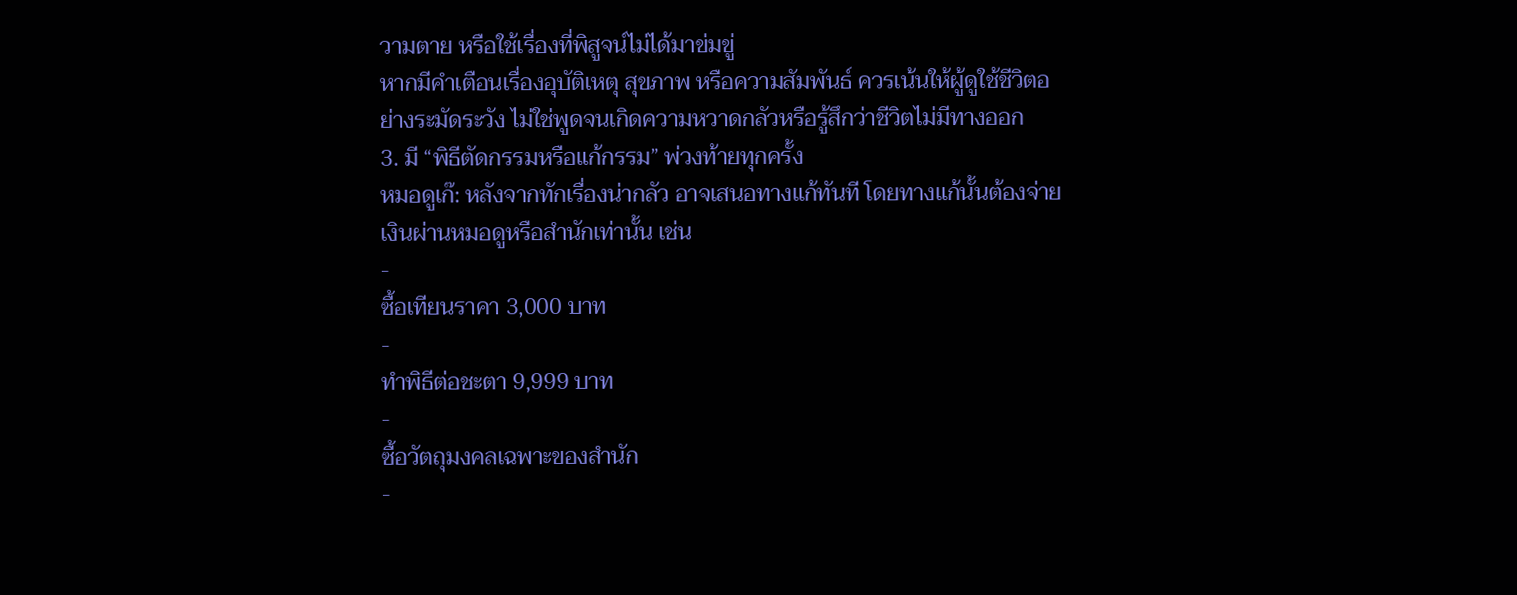วามตาย หรือใช้เรื่องที่พิสูจน์ไม่ได้มาข่มขู่
หากมีคำเตือนเรื่องอุบัติเหตุ สุขภาพ หรือความสัมพันธ์ ควรเน้นให้ผู้ดูใช้ชีวิตอย่างระมัดระวัง ไม่ใช่พูดจนเกิดความหวาดกลัวหรือรู้สึกว่าชีวิตไม่มีทางออก
3. มี “พิธีตัดกรรมหรือแก้กรรม” พ่วงท้ายทุกครั้ง
หมอดูเก๊: หลังจากทักเรื่องน่ากลัว อาจเสนอทางแก้ทันที โดยทางแก้นั้นต้องจ่ายเงินผ่านหมอดูหรือสำนักเท่านั้น เช่น
-
ซื้อเทียนราคา 3,000 บาท
-
ทำพิธีต่อชะตา 9,999 บาท
-
ซื้อวัตถุมงคลเฉพาะของสำนัก
-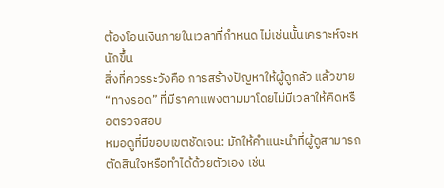ต้องโอนเงินภายในเวลาที่กำหนด ไม่เช่นนั้นเคราะห์จะหนักขึ้น
สิ่งที่ควรระวังคือ การสร้างปัญหาให้ผู้ดูกลัว แล้วขาย “ทางรอด” ที่มีราคาแพงตามมาโดยไม่มีเวลาให้คิดหรือตรวจสอบ
หมอดูที่มีขอบเขตชัดเจน: มักให้คำแนะนำที่ผู้ดูสามารถตัดสินใจหรือทำได้ด้วยตัวเอง เช่น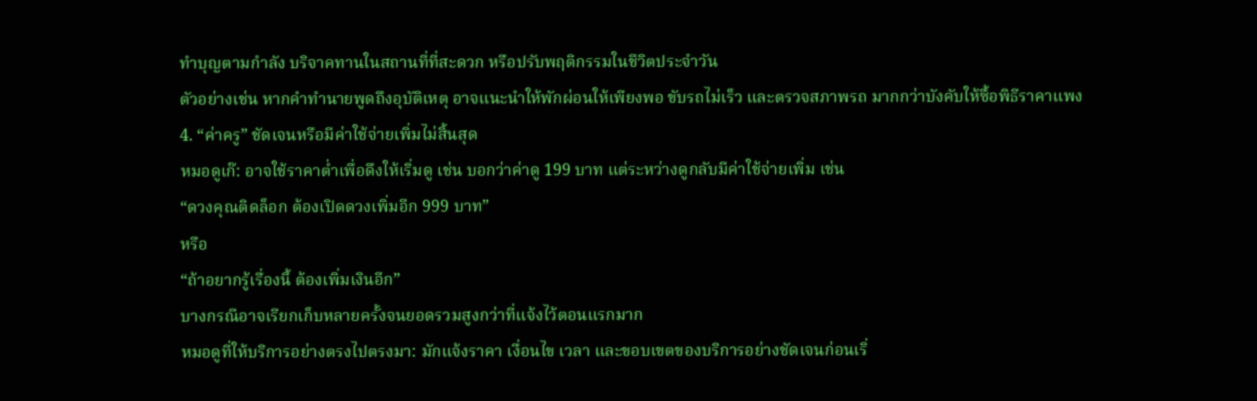ทำบุญตามกำลัง บริจาคทานในสถานที่ที่สะดวก หรือปรับพฤติกรรมในชีวิตประจำวัน
ตัวอย่างเช่น หากคำทำนายพูดถึงอุบัติเหตุ อาจแนะนำให้พักผ่อนให้เพียงพอ ขับรถไม่เร็ว และตรวจสภาพรถ มากกว่าบังคับให้ซื้อพิธีราคาแพง
4. “ค่าครู” ชัดเจนหรือมีค่าใช้จ่ายเพิ่มไม่สิ้นสุด
หมอดูเก๊: อาจใช้ราคาต่ำเพื่อดึงให้เริ่มดู เช่น บอกว่าค่าดู 199 บาท แต่ระหว่างดูกลับมีค่าใช้จ่ายเพิ่ม เช่น
“ดวงคุณติดล็อก ต้องเปิดดวงเพิ่มอีก 999 บาท”
หรือ
“ถ้าอยากรู้เรื่องนี้ ต้องเพิ่มเงินอีก”
บางกรณีอาจเรียกเก็บหลายครั้งจนยอดรวมสูงกว่าที่แจ้งไว้ตอนแรกมาก
หมอดูที่ให้บริการอย่างตรงไปตรงมา: มักแจ้งราคา เงื่อนไข เวลา และขอบเขตของบริการอย่างชัดเจนก่อนเริ่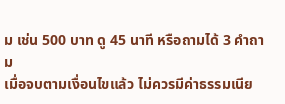ม เช่น 500 บาท ดู 45 นาที หรือถามได้ 3 คำถาม
เมื่อจบตามเงื่อนไขแล้ว ไม่ควรมีค่าธรรมเนีย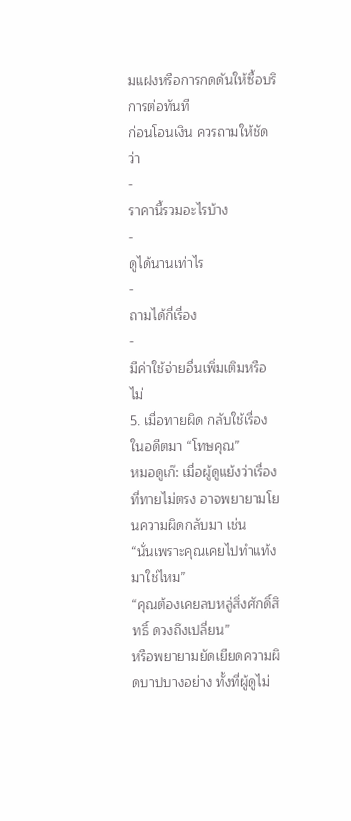มแฝงหรือการกดดันให้ซื้อบริการต่อทันที
ก่อนโอนเงิน ควรถามให้ชัดว่า
-
ราคานี้รวมอะไรบ้าง
-
ดูได้นานเท่าไร
-
ถามได้กี่เรื่อง
-
มีค่าใช้จ่ายอื่นเพิ่มเติมหรือไม่
5. เมื่อทายผิด กลับใช้เรื่องในอดีตมา “โทษคุณ”
หมอดูเก๊: เมื่อผู้ดูแย้งว่าเรื่องที่ทายไม่ตรง อาจพยายามโยนความผิดกลับมา เช่น
“นั่นเพราะคุณเคยไปทำแท้งมาใช่ไหม”
“คุณต้องเคยลบหลู่สิ่งศักดิ์สิทธิ์ ดวงถึงเปลี่ยน”
หรือพยายามยัดเยียดความผิดบาปบางอย่าง ทั้งที่ผู้ดูไม่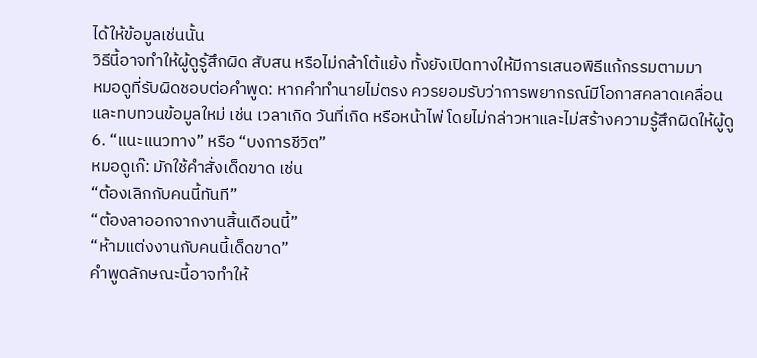ได้ให้ข้อมูลเช่นนั้น
วิธีนี้อาจทำให้ผู้ดูรู้สึกผิด สับสน หรือไม่กล้าโต้แย้ง ทั้งยังเปิดทางให้มีการเสนอพิธีแก้กรรมตามมา
หมอดูที่รับผิดชอบต่อคำพูด: หากคำทำนายไม่ตรง ควรยอมรับว่าการพยากรณ์มีโอกาสคลาดเคลื่อน และทบทวนข้อมูลใหม่ เช่น เวลาเกิด วันที่เกิด หรือหน้าไพ่ โดยไม่กล่าวหาและไม่สร้างความรู้สึกผิดให้ผู้ดู
6. “แนะแนวทาง” หรือ “บงการชีวิต”
หมอดูเก๊: มักใช้คำสั่งเด็ดขาด เช่น
“ต้องเลิกกับคนนี้ทันที”
“ต้องลาออกจากงานสิ้นเดือนนี้”
“ห้ามแต่งงานกับคนนี้เด็ดขาด”
คำพูดลักษณะนี้อาจทำให้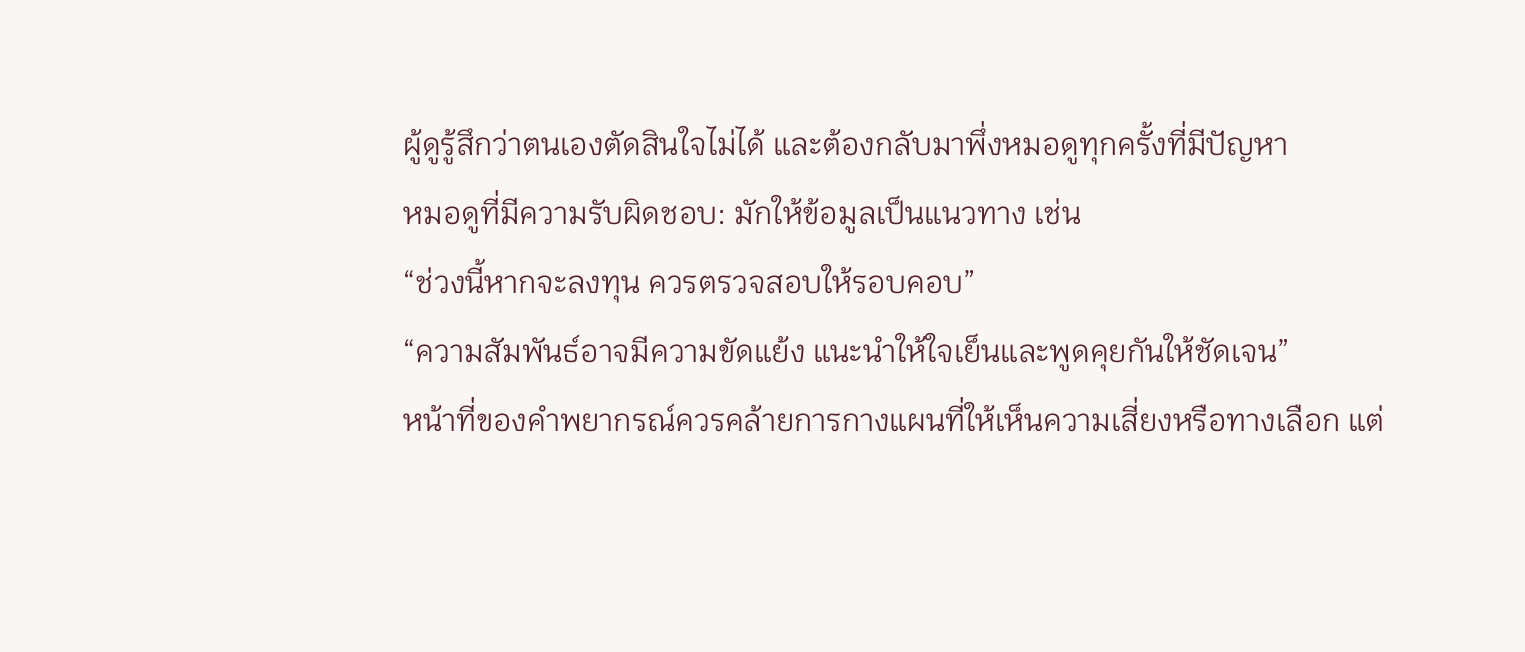ผู้ดูรู้สึกว่าตนเองตัดสินใจไม่ได้ และต้องกลับมาพึ่งหมอดูทุกครั้งที่มีปัญหา
หมอดูที่มีความรับผิดชอบ: มักให้ข้อมูลเป็นแนวทาง เช่น
“ช่วงนี้หากจะลงทุน ควรตรวจสอบให้รอบคอบ”
“ความสัมพันธ์อาจมีความขัดแย้ง แนะนำให้ใจเย็นและพูดคุยกันให้ชัดเจน”
หน้าที่ของคำพยากรณ์ควรคล้ายการกางแผนที่ให้เห็นความเสี่ยงหรือทางเลือก แต่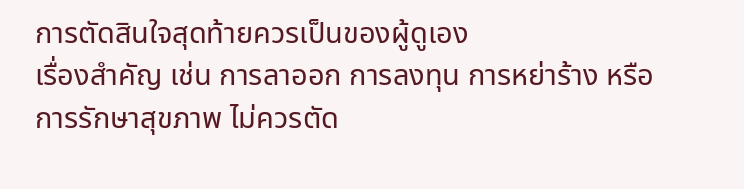การตัดสินใจสุดท้ายควรเป็นของผู้ดูเอง
เรื่องสำคัญ เช่น การลาออก การลงทุน การหย่าร้าง หรือการรักษาสุขภาพ ไม่ควรตัด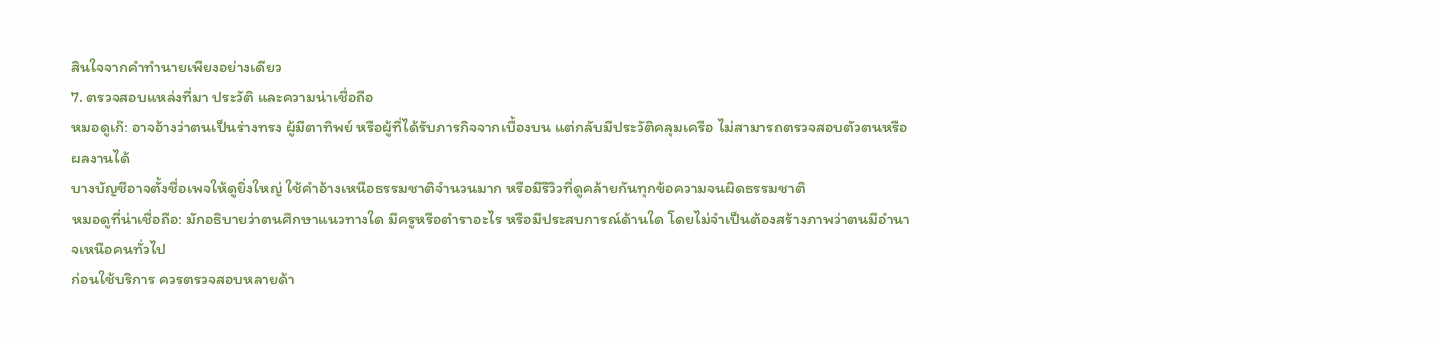สินใจจากคำทำนายเพียงอย่างเดียว
7. ตรวจสอบแหล่งที่มา ประวัติ และความน่าเชื่อถือ
หมอดูเก๊: อาจอ้างว่าตนเป็นร่างทรง ผู้มีตาทิพย์ หรือผู้ที่ได้รับภารกิจจากเบื้องบน แต่กลับมีประวัติคลุมเครือ ไม่สามารถตรวจสอบตัวตนหรือผลงานได้
บางบัญชีอาจตั้งชื่อเพจให้ดูยิ่งใหญ่ ใช้คำอ้างเหนือธรรมชาติจำนวนมาก หรือมีรีวิวที่ดูคล้ายกันทุกข้อความจนผิดธรรมชาติ
หมอดูที่น่าเชื่อถือ: มักอธิบายว่าตนศึกษาแนวทางใด มีครูหรือตำราอะไร หรือมีประสบการณ์ด้านใด โดยไม่จำเป็นต้องสร้างภาพว่าตนมีอำนาจเหนือคนทั่วไป
ก่อนใช้บริการ ควรตรวจสอบหลายด้า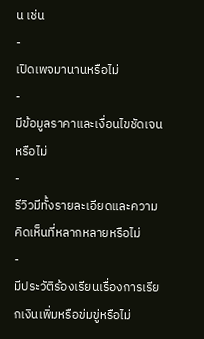น เช่น
-
เปิดเพจมานานหรือไม่
-
มีข้อมูลราคาและเงื่อนไขชัดเจนหรือไม่
-
รีวิวมีทั้งรายละเอียดและความคิดเห็นที่หลากหลายหรือไม่
-
มีประวัติร้องเรียนเรื่องการเรียกเงินเพิ่มหรือข่มขู่หรือไม่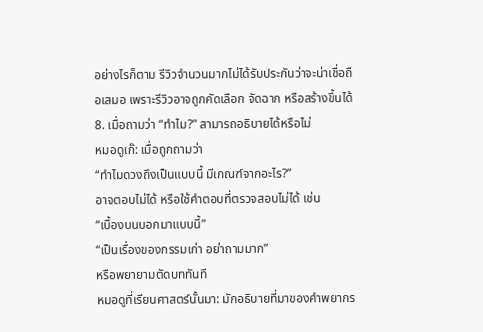อย่างไรก็ตาม รีวิวจำนวนมากไม่ได้รับประกันว่าจะน่าเชื่อถือเสมอ เพราะรีวิวอาจถูกคัดเลือก จัดฉาก หรือสร้างขึ้นได้
8. เมื่อถามว่า “ทำไม?” สามารถอธิบายได้หรือไม่
หมอดูเก๊: เมื่อถูกถามว่า
“ทำไมดวงถึงเป็นแบบนี้ มีเกณฑ์จากอะไร?”
อาจตอบไม่ได้ หรือใช้คำตอบที่ตรวจสอบไม่ได้ เช่น
“เบื้องบนบอกมาแบบนี้”
“เป็นเรื่องของกรรมเก่า อย่าถามมาก”
หรือพยายามตัดบททันที
หมอดูที่เรียนศาสตร์นั้นมา: มักอธิบายที่มาของคำพยากร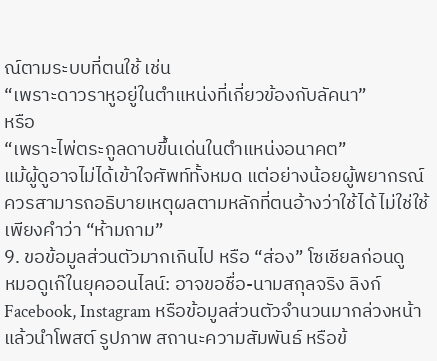ณ์ตามระบบที่ตนใช้ เช่น
“เพราะดาวราหูอยู่ในตำแหน่งที่เกี่ยวข้องกับลัคนา”
หรือ
“เพราะไพ่ตระกูลดาบขึ้นเด่นในตำแหน่งอนาคต”
แม้ผู้ดูอาจไม่ได้เข้าใจศัพท์ทั้งหมด แต่อย่างน้อยผู้พยากรณ์ควรสามารถอธิบายเหตุผลตามหลักที่ตนอ้างว่าใช้ได้ ไม่ใช่ใช้เพียงคำว่า “ห้ามถาม”
9. ขอข้อมูลส่วนตัวมากเกินไป หรือ “ส่อง” โซเชียลก่อนดู
หมอดูเก๊ในยุคออนไลน์: อาจขอชื่อ-นามสกุลจริง ลิงก์ Facebook, Instagram หรือข้อมูลส่วนตัวจำนวนมากล่วงหน้า แล้วนำโพสต์ รูปภาพ สถานะความสัมพันธ์ หรือข้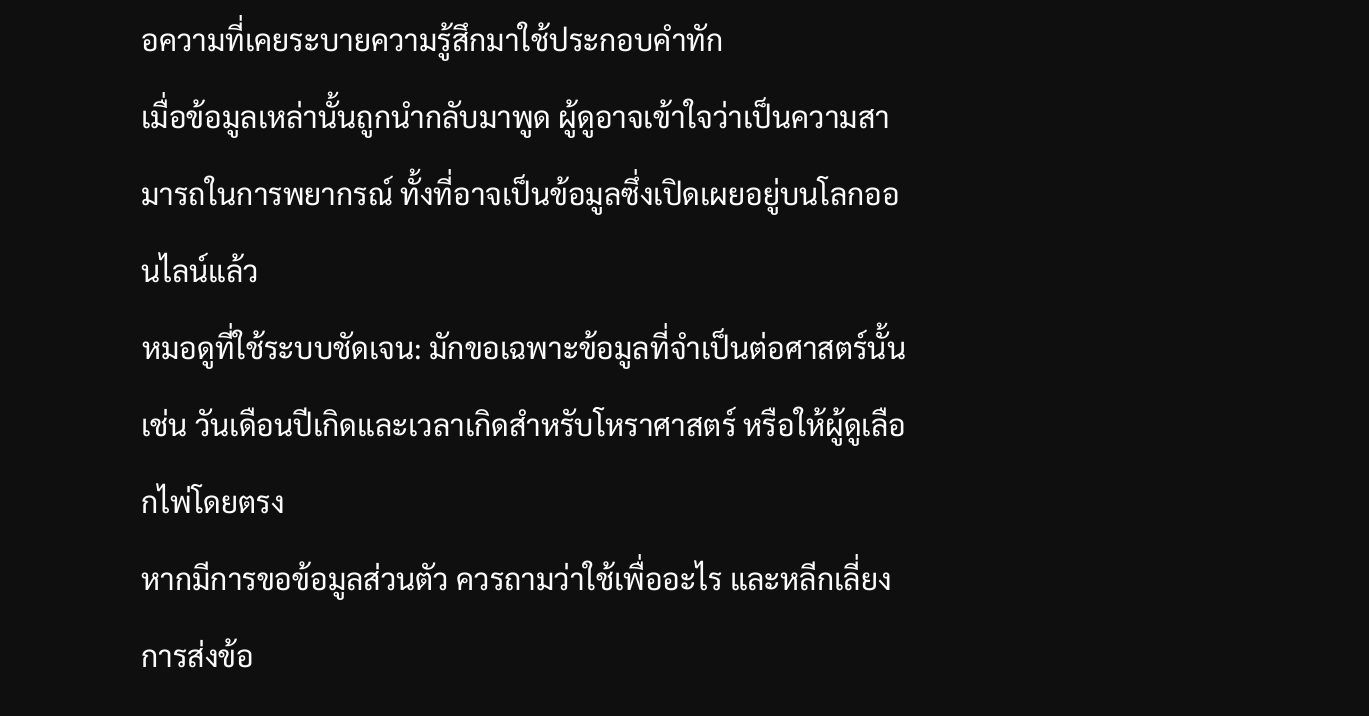อความที่เคยระบายความรู้สึกมาใช้ประกอบคำทัก
เมื่อข้อมูลเหล่านั้นถูกนำกลับมาพูด ผู้ดูอาจเข้าใจว่าเป็นความสามารถในการพยากรณ์ ทั้งที่อาจเป็นข้อมูลซึ่งเปิดเผยอยู่บนโลกออนไลน์แล้ว
หมอดูที่ใช้ระบบชัดเจน: มักขอเฉพาะข้อมูลที่จำเป็นต่อศาสตร์นั้น เช่น วันเดือนปีเกิดและเวลาเกิดสำหรับโหราศาสตร์ หรือให้ผู้ดูเลือกไพ่โดยตรง
หากมีการขอข้อมูลส่วนตัว ควรถามว่าใช้เพื่ออะไร และหลีกเลี่ยงการส่งข้อ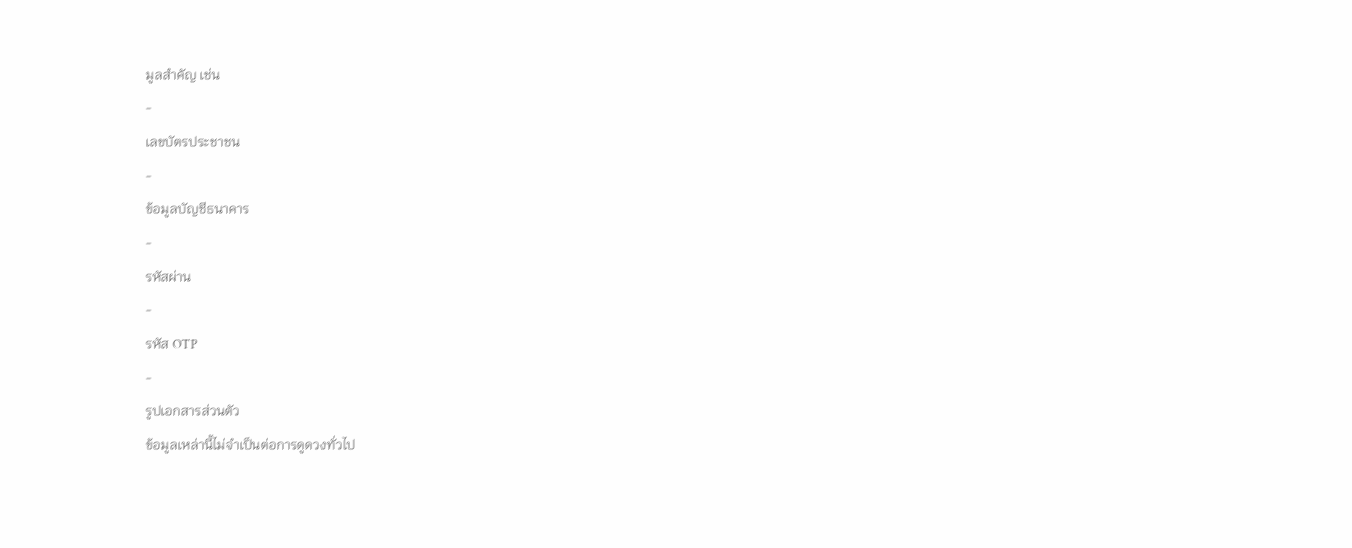มูลสำคัญ เช่น
-
เลขบัตรประชาชน
-
ข้อมูลบัญชีธนาคาร
-
รหัสผ่าน
-
รหัส OTP
-
รูปเอกสารส่วนตัว
ข้อมูลเหล่านี้ไม่จำเป็นต่อการดูดวงทั่วไป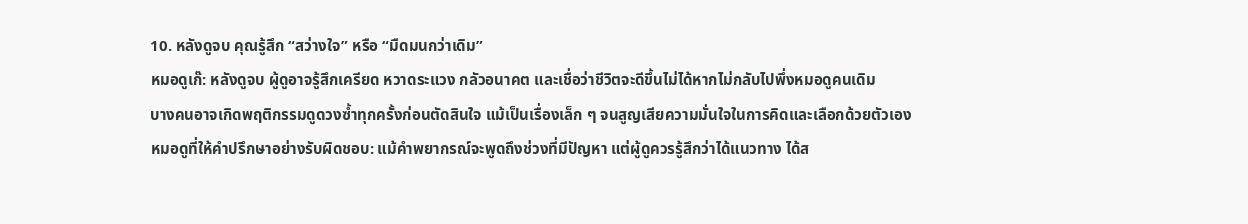10. หลังดูจบ คุณรู้สึก “สว่างใจ” หรือ “มืดมนกว่าเดิม”
หมอดูเก๊: หลังดูจบ ผู้ดูอาจรู้สึกเครียด หวาดระแวง กลัวอนาคต และเชื่อว่าชีวิตจะดีขึ้นไม่ได้หากไม่กลับไปพึ่งหมอดูคนเดิม
บางคนอาจเกิดพฤติกรรมดูดวงซ้ำทุกครั้งก่อนตัดสินใจ แม้เป็นเรื่องเล็ก ๆ จนสูญเสียความมั่นใจในการคิดและเลือกด้วยตัวเอง
หมอดูที่ให้คำปรึกษาอย่างรับผิดชอบ: แม้คำพยากรณ์จะพูดถึงช่วงที่มีปัญหา แต่ผู้ดูควรรู้สึกว่าได้แนวทาง ได้ส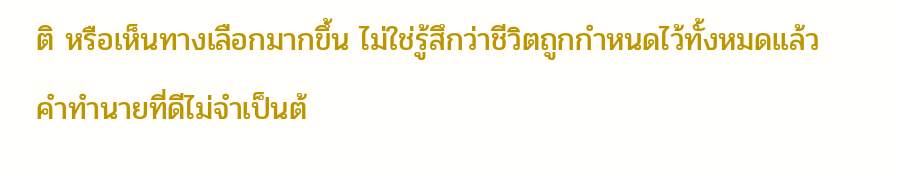ติ หรือเห็นทางเลือกมากขึ้น ไม่ใช่รู้สึกว่าชีวิตถูกกำหนดไว้ทั้งหมดแล้ว
คำทำนายที่ดีไม่จำเป็นต้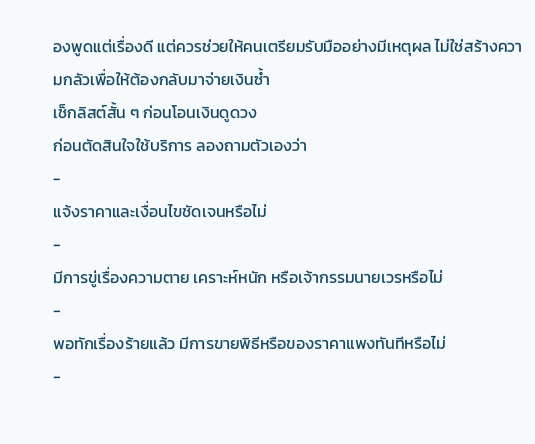องพูดแต่เรื่องดี แต่ควรช่วยให้คนเตรียมรับมืออย่างมีเหตุผล ไม่ใช่สร้างความกลัวเพื่อให้ต้องกลับมาจ่ายเงินซ้ำ
เช็กลิสต์สั้น ๆ ก่อนโอนเงินดูดวง
ก่อนตัดสินใจใช้บริการ ลองถามตัวเองว่า
-
แจ้งราคาและเงื่อนไขชัดเจนหรือไม่
-
มีการขู่เรื่องความตาย เคราะห์หนัก หรือเจ้ากรรมนายเวรหรือไม่
-
พอทักเรื่องร้ายแล้ว มีการขายพิธีหรือของราคาแพงทันทีหรือไม่
-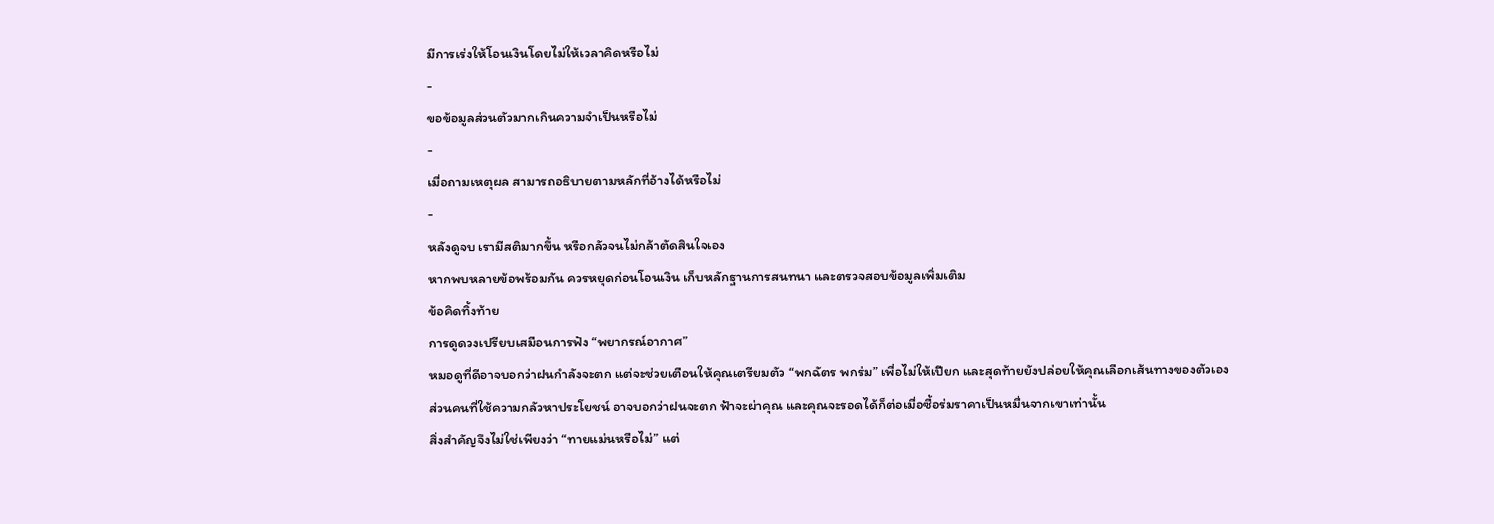มีการเร่งให้โอนเงินโดยไม่ให้เวลาคิดหรือไม่
-
ขอข้อมูลส่วนตัวมากเกินความจำเป็นหรือไม่
-
เมื่อถามเหตุผล สามารถอธิบายตามหลักที่อ้างได้หรือไม่
-
หลังดูจบ เรามีสติมากขึ้น หรือกลัวจนไม่กล้าตัดสินใจเอง
หากพบหลายข้อพร้อมกัน ควรหยุดก่อนโอนเงิน เก็บหลักฐานการสนทนา และตรวจสอบข้อมูลเพิ่มเติม
ข้อคิดทิ้งท้าย
การดูดวงเปรียบเสมือนการฟัง “พยากรณ์อากาศ”
หมอดูที่ดีอาจบอกว่าฝนกำลังจะตก แต่จะช่วยเตือนให้คุณเตรียมตัว “พกฉัตร พกร่ม” เพื่อไม่ให้เปียก และสุดท้ายยังปล่อยให้คุณเลือกเส้นทางของตัวเอง
ส่วนคนที่ใช้ความกลัวหาประโยชน์ อาจบอกว่าฝนจะตก ฟ้าจะผ่าคุณ และคุณจะรอดได้ก็ต่อเมื่อซื้อร่มราคาเป็นหมื่นจากเขาเท่านั้น
สิ่งสำคัญจึงไม่ใช่เพียงว่า “ทายแม่นหรือไม่” แต่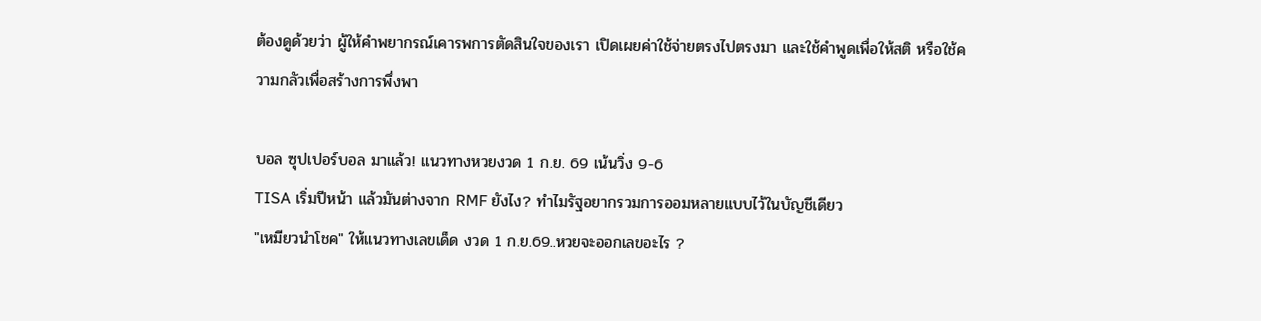ต้องดูด้วยว่า ผู้ให้คำพยากรณ์เคารพการตัดสินใจของเรา เปิดเผยค่าใช้จ่ายตรงไปตรงมา และใช้คำพูดเพื่อให้สติ หรือใช้ความกลัวเพื่อสร้างการพึ่งพา

บอล ซุปเปอร์บอล มาแล้ว! แนวทางหวยงวด 1 ก.ย. 69 เน้นวิ่ง 9-6
TISA เริ่มปีหน้า แล้วมันต่างจาก RMF ยังไง? ทำไมรัฐอยากรวมการออมหลายแบบไว้ในบัญชีเดียว
"เหมียวนำโชค" ให้แนวทางเลขเด็ด งวด 1 ก.ย.69..หวยจะออกเลขอะไร ?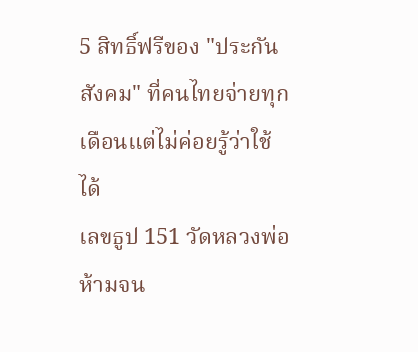5 สิทธิ์ฟรีของ "ประกันสังคม" ที่คนไทยจ่ายทุกเดือนแต่ไม่ค่อยรู้ว่าใช้ได้
เลขธูป 151 วัดหลวงพ่อห้ามจน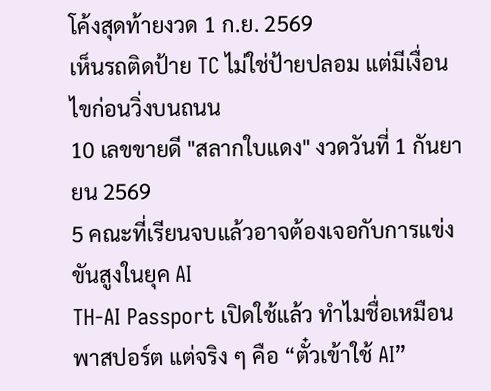โค้งสุดท้ายงวด 1 ก.ย. 2569
เห็นรถติดป้าย TC ไม่ใช่ป้ายปลอม แต่มีเงื่อนไขก่อนวิ่งบนถนน
10 เลขขายดี "สลากใบแดง" งวดวันที่ 1 กันยายน 2569
5 คณะที่เรียนจบแล้วอาจต้องเจอกับการแข่งขันสูงในยุค AI
TH-AI Passport เปิดใช้แล้ว ทำไมชื่อเหมือนพาสปอร์ต แต่จริง ๆ คือ “ตั๋วเข้าใช้ AI”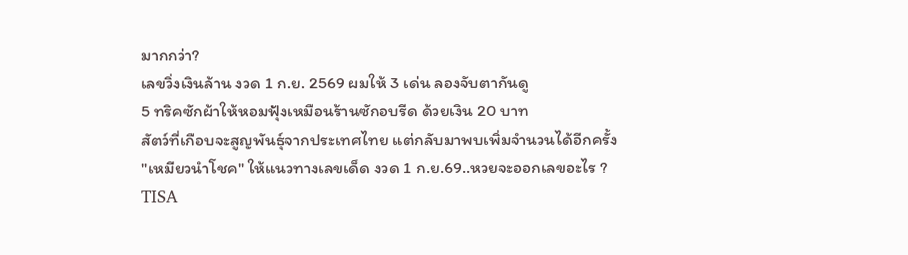มากกว่า?
เลขวิ่งเงินล้าน งวด 1 ก.ย. 2569 ผมให้ 3 เด่น ลองจับตากันดู
5 ทริคซักผ้าให้หอมฟุ้งเหมือนร้านซักอบรีด ด้วยเงิน 20 บาท
สัตว์ที่เกือบจะสูญพันธุ์จากประเทศไทย แต่กลับมาพบเพิ่มจำนวนได้อีกครั้ง
"เหมียวนำโชค" ให้แนวทางเลขเด็ด งวด 1 ก.ย.69..หวยจะออกเลขอะไร ?
TISA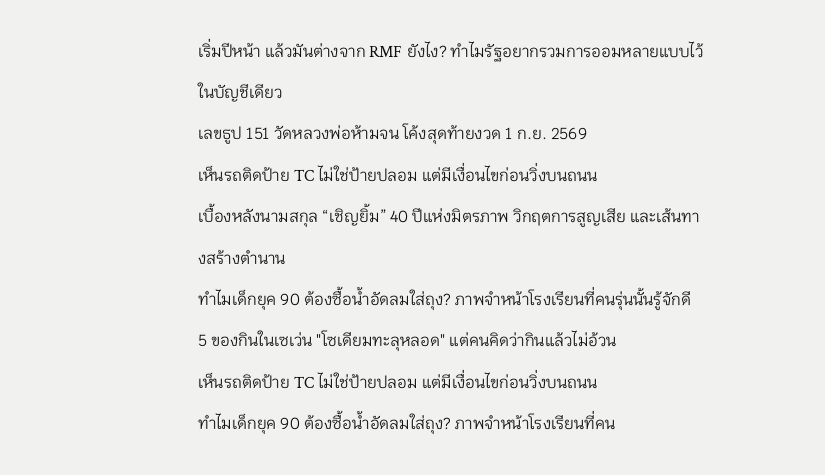เริ่มปีหน้า แล้วมันต่างจาก RMF ยังไง? ทำไมรัฐอยากรวมการออมหลายแบบไว้ในบัญชีเดียว
เลขธูป 151 วัดหลวงพ่อห้ามจน โค้งสุดท้ายงวด 1 ก.ย. 2569
เห็นรถติดป้าย TC ไม่ใช่ป้ายปลอม แต่มีเงื่อนไขก่อนวิ่งบนถนน
เบื้องหลังนามสกุล “เชิญยิ้ม” 40 ปีแห่งมิตรภาพ วิกฤตการสูญเสีย และเส้นทางสร้างตำนาน
ทำไมเด็กยุค 90 ต้องซื้อน้ำอัดลมใส่ถุง? ภาพจำหน้าโรงเรียนที่คนรุ่นนั้นรู้จักดี
5 ของกินในเซเว่น "โซเดียมทะลุหลอด" แต่คนคิดว่ากินแล้วไม่อ้วน
เห็นรถติดป้าย TC ไม่ใช่ป้ายปลอม แต่มีเงื่อนไขก่อนวิ่งบนถนน
ทำไมเด็กยุค 90 ต้องซื้อน้ำอัดลมใส่ถุง? ภาพจำหน้าโรงเรียนที่คน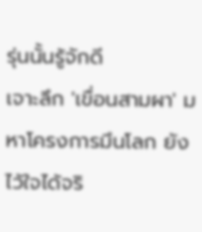รุ่นนั้นรู้จักดี
เจาะลึก 'เขื่อนสามผา' มหาโครงการมึนโลก ยังไว้ใจได้จริ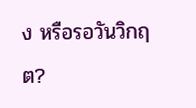ง หรือรอวันวิกฤต?